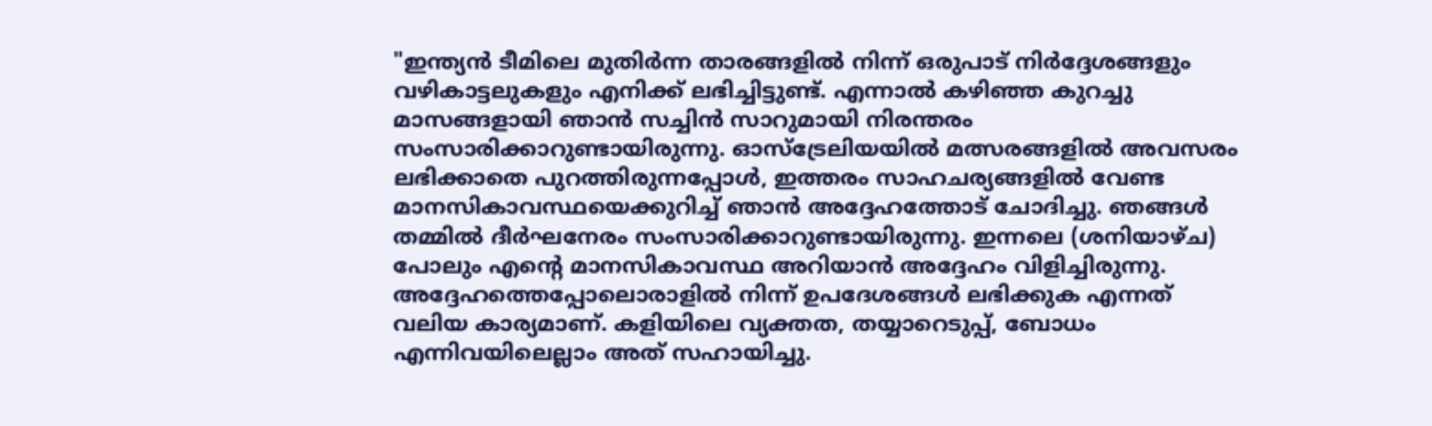"ഇന്ത്യൻ ടീമിലെ മുതിർന്ന താരങ്ങളിൽ നിന്ന് ഒരുപാട് നിർദ്ദേശങ്ങളും വഴികാട്ടലുകളും എനിക്ക് ലഭിച്ചിട്ടുണ്ട്. എന്നാൽ കഴിഞ്ഞ കുറച്ചു മാസങ്ങളായി ഞാൻ സച്ചിൻ സാറുമായി നിരന്തരം സംസാരിക്കാറുണ്ടായിരുന്നു. ഓസ്ട്രേലിയയിൽ മത്സരങ്ങളിൽ അവസരം ലഭിക്കാതെ പുറത്തിരുന്നപ്പോൾ, ഇത്തരം സാഹചര്യങ്ങളിൽ വേണ്ട മാനസികാവസ്ഥയെക്കുറിച്ച് ഞാൻ അദ്ദേഹത്തോട് ചോദിച്ചു. ഞങ്ങൾ തമ്മിൽ ദീർഘനേരം സംസാരിക്കാറുണ്ടായിരുന്നു. ഇന്നലെ (ശനിയാഴ്ച) പോലും എന്റെ മാനസികാവസ്ഥ അറിയാൻ അദ്ദേഹം വിളിച്ചിരുന്നു. അദ്ദേഹത്തെപ്പോലൊരാളിൽ നിന്ന് ഉപദേശങ്ങൾ ലഭിക്കുക എന്നത് വലിയ കാര്യമാണ്. കളിയിലെ വ്യക്തത, തയ്യാറെടുപ്പ്, ബോധം എന്നിവയിലെല്ലാം അത് സഹായിച്ചു.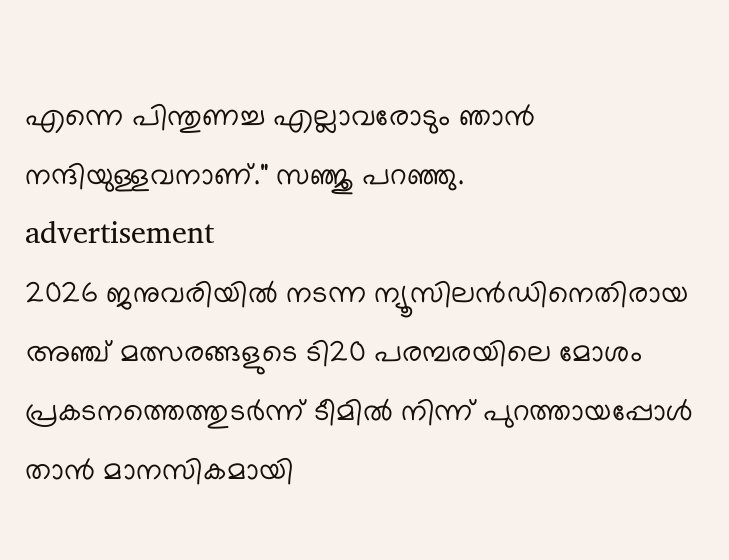എന്നെ പിന്തുണച്ച എല്ലാവരോടും ഞാൻ നന്ദിയുള്ളവനാണ്." സഞ്ജു പറഞ്ഞു.
advertisement
2026 ജനുവരിയിൽ നടന്ന ന്യൂസിലൻഡിനെതിരായ അഞ്ച് മത്സരങ്ങളുടെ ടി20 പരമ്പരയിലെ മോശം പ്രകടനത്തെത്തുടർന്ന് ടീമിൽ നിന്ന് പുറത്തായപ്പോൾ താൻ മാനസികമായി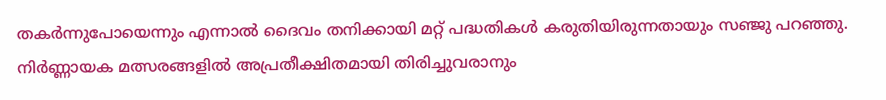തകർന്നുപോയെന്നും എന്നാൽ ദൈവം തനിക്കായി മറ്റ് പദ്ധതികൾ കരുതിയിരുന്നതായും സഞ്ജു പറഞ്ഞു. നിർണ്ണായക മത്സരങ്ങളിൽ അപ്രതീക്ഷിതമായി തിരിച്ചുവരാനും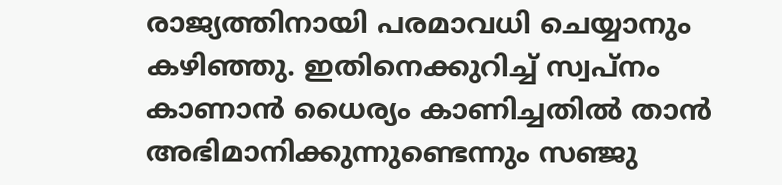രാജ്യത്തിനായി പരമാവധി ചെയ്യാനും കഴിഞ്ഞു. ഇതിനെക്കുറിച്ച് സ്വപ്നം കാണാൻ ധൈര്യം കാണിച്ചതിൽ താൻ അഭിമാനിക്കുന്നുണ്ടെന്നും സഞ്ജു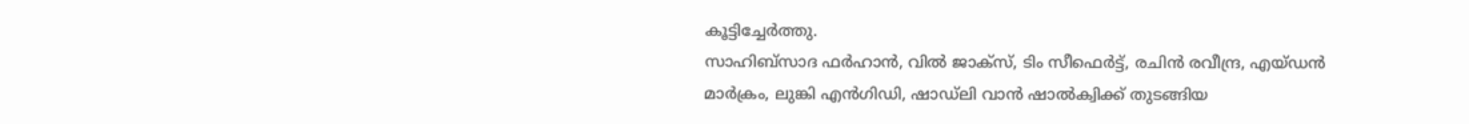കൂട്ടിച്ചേർത്തു.
സാഹിബ്സാദ ഫർഹാൻ, വിൽ ജാക്സ്, ടിം സീഫെർട്ട്, രചിൻ രവീന്ദ്ര, എയ്ഡൻ മാർക്രം, ലുങ്കി എൻഗിഡി, ഷാഡ്ലി വാൻ ഷാൽക്വിക്ക് തുടങ്ങിയ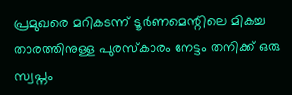പ്രമുഖരെ മറികടന്ന് ടൂർണമെന്റിലെ മികച്ച താരത്തിനുള്ള പുരസ്കാരം നേട്ടം തനിക്ക് ഒരു സ്വപ്നം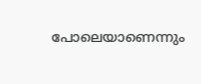പോലെയാണെന്നും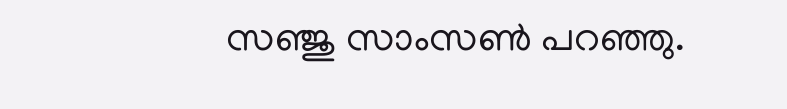സഞ്ജു സാംസൺ പറഞ്ഞു.